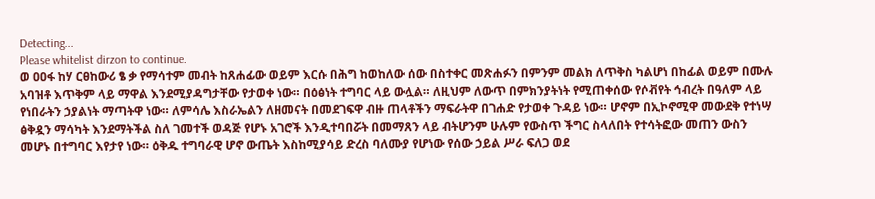Detecting...
Please whitelist dirzon to continue.
ወ ዐዐፋ ከሃ ርፀከውሪ ፄ ቃ የማሳተም መብት ከጸሐፊው ወይም እርሱ በሕግ ከወከለው ሰው በስተቀር መጽሐፉን በምንም መልክ ለጥቅስ ካልሆነ በከፊል ወይም በሙሉ አባዝቶ እጥቅም ላይ ማዋል እንደሚያዳግታቸው የታወቀ ነው። በዕፅነት ተግባር ላይ ውሏል። ለዚህም ለውጥ በምክንያትነት የሚጠቀሰው የሶቭየት ኅብረት በዓለም ላይ የነበራትን ኃያልነት ማጣትዋ ነው። ለምሳሌ እስራኤልን ለዘመናት በመደገፍዋ ብዙ ጠላቶችን ማፍራትዋ በገሐድ የታወቀ ጉዳይ ነው። ሆኖም በኢኮኖሚዋ መውደቅ የተነሣ ፅቅዷን ማሳካት እንደማትችል ስለ ገመተች ወዳጅ የሆኑ አገሮች እንዲተባበሯት በመማጸን ላይ ብትሆንም ሁሉም የውስጥ ችግር ስላለበት የተሳትፎው መጠን ውስን መሆኑ በተግባር እየታየ ነው። ዕቅዱ ተግባራዊ ሆኖ ውጤት እስከሚያሳይ ድረስ ባለሙያ የሆነው የሰው ኃይል ሥራ ፍለጋ ወደ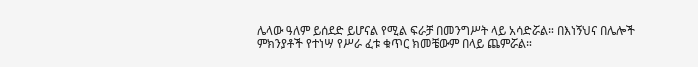ሌላው ዓለም ይሰደድ ይሆናል የሚል ፍራቻ በመንግሥት ላይ አሳድሯል። በእነኝህና በሌሎች ምክንያቶች የተነሣ የሥራ ፈቱ ቁጥር ክመቼውም በላይ ጨምሯል።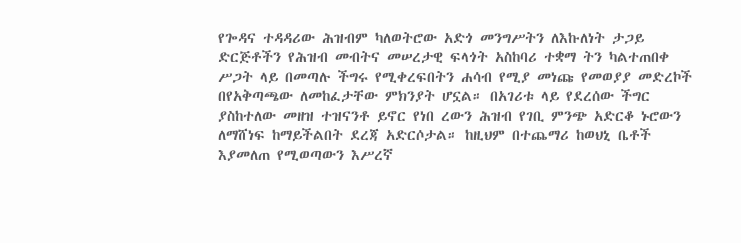የጐዳና ተዳዳሪው ሕዝብም ካለወትሮው አድጎ መንግሥትን ለእኩለነት ታጋይ ድርጅቶችን የሕዝብ መብትና መሠረታዊ ፍላጎት አስከባሪ ተቋማ ትን ካልተጠበቀ ሥጋት ላይ በመጣሉ ችግሩ የሚቀረፍበትን ሐሳብ የሚያ መነጩ የመወያያ መድረኮች በየአቅጣጫው ለመከፈታቸው ምክንያት ሆኗል። በአገሪቱ ላይ የደረሰው ችግር ያስከተለው መዘዝ ተዝናንቶ ይኖር የነበ ረውን ሕዝብ የገቢ ምንጭ አድርቆ ኑሮውን ለማሸነፍ ከማይችልበት ደረጃ አድርሶታል። ከዚህም በተጨማሪ ከወህኒ ቤቶች እያመለጠ የሚወጣውን እሥረኛ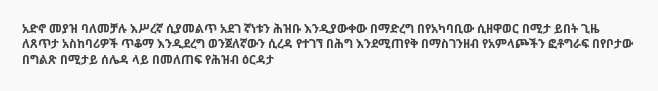አድኖ መያዝ ባለመቻሉ እሥረኛ ሲያመልጥ አደገ ኛነቱን ሕዝቡ እንዲያውቀው በማድረግ በየአካባቢው ሲዘዋወር በሚታ ይበት ጊዜ ለጸጥታ አስከባሪዎች ጥቆማ እንዲደረግ ወንጀለኛውን ሲረዳ የተገኘ በሕግ እንደሚጠየቅ በማስገንዘብ የአምላጮችን ፎቶግራፍ በየቦታው በግልጽ በሚታይ ሰሌዳ ላይ በመለጠፍ የሕዝብ ዕርዳታ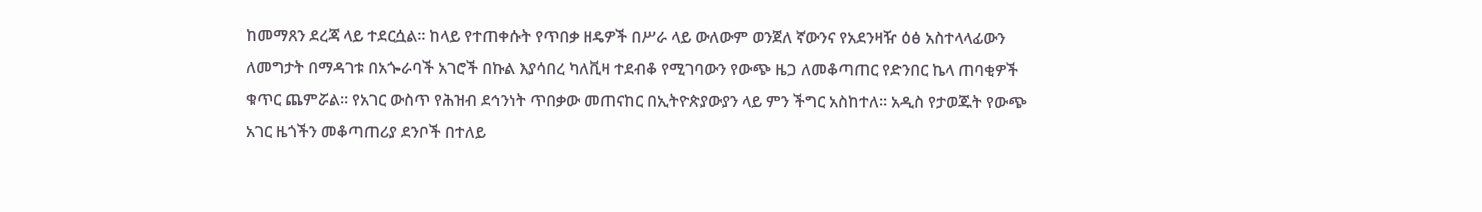ከመማጸን ደረጃ ላይ ተደርሷል። ከላይ የተጠቀሱት የጥበቃ ዘዴዎች በሥራ ላይ ውለውም ወንጀለ ኛውንና የአደንዛዥ ዕፅ አስተላላፊውን ለመግታት በማዳገቱ በአጐራባች አገሮች በኩል እያሳበረ ካለቪዛ ተደብቆ የሚገባውን የውጭ ዜጋ ለመቆጣጠር የድንበር ኬላ ጠባቂዎች ቁጥር ጨምሯል። የአገር ውስጥ የሕዝብ ደኅንነት ጥበቃው መጠናከር በኢትዮጵያውያን ላይ ምን ችግር አስከተለ። አዲስ የታወጁት የውጭ አገር ዜጎችን መቆጣጠሪያ ደንቦች በተለይ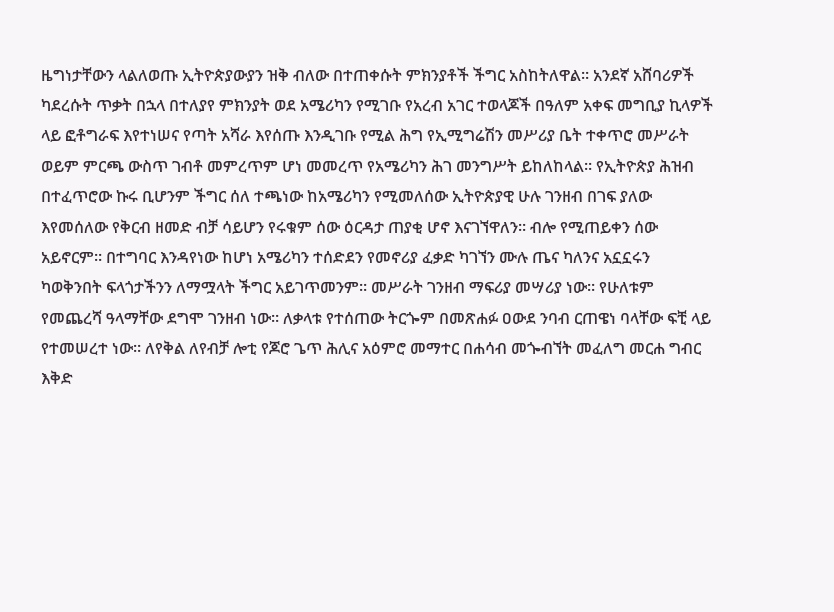ዜግነታቸውን ላልለወጡ ኢትዮጵያውያን ዝቅ ብለው በተጠቀሱት ምክንያቶች ችግር አስከትለዋል። አንደኛ አሸባሪዎች ካደረሱት ጥቃት በኋላ በተለያየ ምክንያት ወደ አሜሪካን የሚገቡ የአረብ አገር ተወላጆች በዓለም አቀፍ መግቢያ ኪላዎች ላይ ፎቶግራፍ እየተነሠና የጣት አሻራ እየሰጡ እንዲገቡ የሚል ሕግ የኢሚግሬሽን መሥሪያ ቤት ተቀጥሮ መሥራት ወይም ምርጫ ውስጥ ገብቶ መምረጥም ሆነ መመረጥ የአሜሪካን ሕገ መንግሥት ይከለከላል። የኢትዮጵያ ሕዝብ በተፈጥሮው ኩሩ ቢሆንም ችግር ሰለ ተጫነው ከአሜሪካን የሚመለሰው ኢትዮጵያዊ ሁሉ ገንዘብ በገፍ ያለው እየመሰለው የቅርብ ዘመድ ብቻ ሳይሆን የሩቁም ሰው ዕርዳታ ጠያቂ ሆኖ እናገኘዋለን። ብሎ የሚጠይቀን ሰው አይኖርም። በተግባር እንዳየነው ከሆነ አሜሪካን ተሰድደን የመኖሪያ ፈቃድ ካገኘን ሙሉ ጤና ካለንና አኗኗሩን ካወቅንበት ፍላጎታችንን ለማሟላት ችግር አይገጥመንም። መሥራት ገንዘብ ማፍሪያ መሣሪያ ነው። የሁለቱም የመጨረሻ ዓላማቸው ደግሞ ገንዘብ ነው። ለቃላቱ የተሰጠው ትርጐም በመጽሐፉ ዐውደ ንባብ ርጠዌነ ባላቸው ፍቺ ላይ የተመሠረተ ነው። ለየቅል ለየብቻ ሎቲ የጆሮ ጌጥ ሕሊና አዕምሮ መማተር በሐሳብ መጐብኘት መፈለግ መርሐ ግብር እቅድ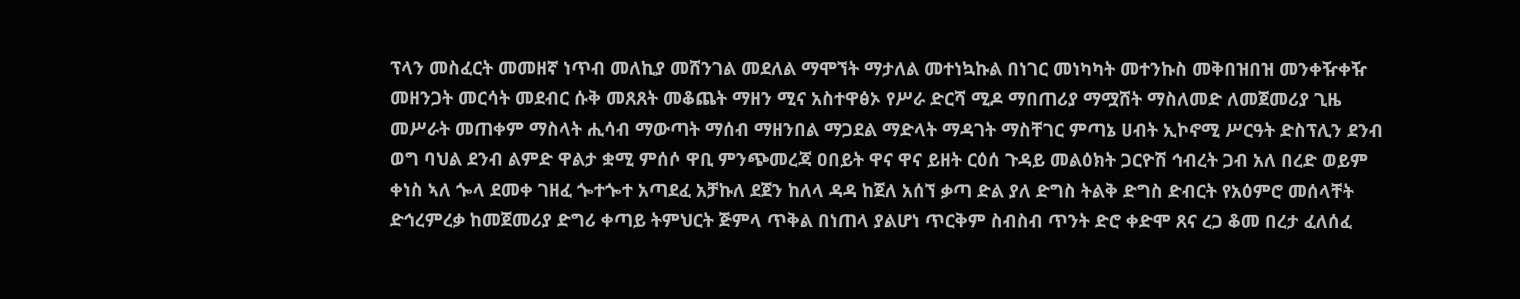ፕላን መስፈርት መመዘኛ ነጥብ መለኪያ መሸንገል መደለል ማሞኘት ማታለል መተነኳኩል በነገር መነካካት መተንኩስ መቅበዝበዝ መንቀዥቀዥ መዘንጋት መርሳት መደብር ሱቅ መጸጸት መቆጨት ማዘን ሚና አስተዋፅኦ የሥራ ድርሻ ሚዶ ማበጠሪያ ማሟሸት ማስለመድ ለመጀመሪያ ጊዜ መሥራት መጠቀም ማስላት ሒሳብ ማውጣት ማሰብ ማዘንበል ማጋደል ማድላት ማዳገት ማስቸገር ምጣኔ ሀብት ኢኮኖሚ ሥርዓት ድስፕሊን ደንብ ወግ ባህል ደንብ ልምድ ዋልታ ቋሚ ምሰሶ ዋቢ ምንጭመረጃ ዐበይት ዋና ዋና ይዘት ርዕሰ ጉዳይ መልዕክት ጋርዮሽ ኅብረት ጋብ አለ በረድ ወይም ቀነስ ኣለ ጐላ ደመቀ ገዘፈ ጐተጐተ አጣደፈ አቻኩለ ደጀን ከለላ ዳዳ ከጀለ አሰኘ ቃጣ ድል ያለ ድግስ ትልቅ ድግስ ድብርት የአዕምሮ መሰላቸት ድኅረምረቃ ከመጀመሪያ ድግሪ ቀጣይ ትምህርት ጅምላ ጥቅል በነጠላ ያልሆነ ጥርቅም ስብስብ ጥንት ድሮ ቀድሞ ጸና ረጋ ቆመ በረታ ፈለሰፈ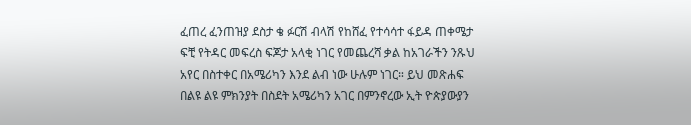ፈጠረ ፈንጠዝያ ደስታ ቄ ፉርሽ ብላሽ የከሸፈ የተሳሳተ ፋይዳ ጠቀሜታ ፍቺ የትዳር መፍረስ ፍጆታ አላቂ ነገር የመጨረሻ ቃል ከአገራችን ንጹህ አየር በስተቀር በአሜሪካን እንደ ልብ ነው ሁሉም ነገር። ይህ መጽሐፍ በልዩ ልዩ ምክንያት በስደት አሜሪካን አገር በምንኖረው ኢት ዮጵያውያን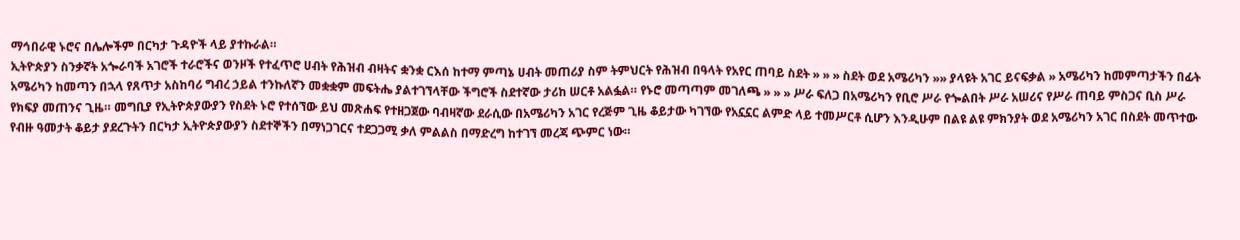ማኅበራዊ ኑሮና በሌሎችም በርካታ ጉዳዮች ላይ ያተኩራል።
ኢትዮጵያን ስንቃኛት አጐራባች አገሮች ተራሮችና ወንዞች የተፈጥሮ ሀብት የሕዝብ ብዛትና ቋንቋ ርእሰ ከተማ ምጣኔ ሀብት መጠሪያ ስም ትምህርት የሕዝብ በዓላት የአየር ጠባይ ስደት » » » ስደት ወደ አሜሪካን »» ያላዩት አገር ይናፍቃል » አሜሪካን ከመምጣታችን በፊት አሜሪካን ከመጣን በኋላ የጸጥታ አስከባሪ ግብረ ኃይል ተንኩለኛን መቋቋም መፍትሔ ያልተገኘላቸው ችግሮች ስደተኛው ታሪከ ሠርቶ አልፏል። የኑሮ መጣጣም መገለጫ » » » ሥራ ፍለጋ በአሜሪካን የቢሮ ሥራ የጐልበት ሥራ አሠሪና የሥራ ጠባይ ምስጋና ቢስ ሥራ የክፍያ መጠንና ጊዜ። መግቢያ የኢትዮጵያውያን የስደት ኑሮ የተሰኘው ይህ መጽሐፍ የተዘጋጀው ባብዛኛው ደራሲው በአሜሪካን አገር የረጅም ጊዜ ቆይታው ካገኘው የአኗኗር ልምድ ላይ ተመሥርቶ ሲሆን እንዲሁም በልዩ ልዩ ምክንያት ወደ አሜሪካን አገር በስደት መጥተው የብዙ ዓመታት ቆይታ ያደረጉትን በርካታ ኢትዮጵያውያን ስደተኞችን በማነጋገርና ተደጋጋሚ ቃለ ምልልስ በማድረግ ከተገኘ መረጃ ጭምር ነው።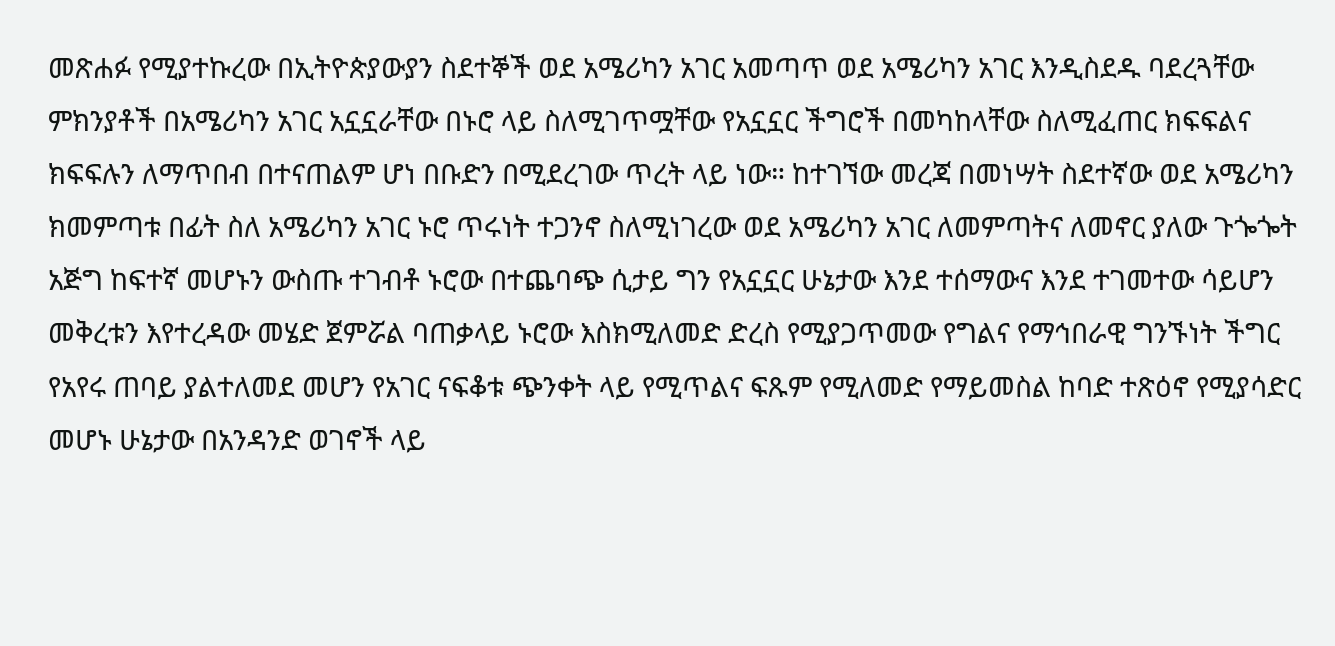መጽሐፉ የሚያተኩረው በኢትዮጵያውያን ስደተኞች ወደ አሜሪካን አገር አመጣጥ ወደ አሜሪካን አገር እንዲስደዱ ባደረጓቸው ምክንያቶች በአሜሪካን አገር አኗኗራቸው በኑሮ ላይ ስለሚገጥሟቸው የአኗኗር ችግሮች በመካከላቸው ስለሚፈጠር ክፍፍልና ክፍፍሉን ለማጥበብ በተናጠልም ሆነ በቡድን በሚደረገው ጥረት ላይ ነው። ከተገኘው መረጃ በመነሣት ስደተኛው ወደ አሜሪካን ክመምጣቱ በፊት ስለ አሜሪካን አገር ኑሮ ጥሩነት ተጋንኖ ስለሚነገረው ወደ አሜሪካን አገር ለመምጣትና ለመኖር ያለው ጉጐጐት አጅግ ከፍተኛ መሆኑን ውስጡ ተገብቶ ኑሮው በተጨባጭ ሲታይ ግን የአኗኗር ሁኔታው እንደ ተሰማውና እንደ ተገመተው ሳይሆን መቅረቱን እየተረዳው መሄድ ጀምሯል ባጠቃላይ ኑሮው እስክሚለመድ ድረስ የሚያጋጥመው የግልና የማኅበራዊ ግንኙነት ችግር የአየሩ ጠባይ ያልተለመደ መሆን የአገር ናፍቆቱ ጭንቀት ላይ የሚጥልና ፍጹም የሚለመድ የማይመስል ከባድ ተጽዕኖ የሚያሳድር መሆኑ ሁኔታው በአንዳንድ ወገኖች ላይ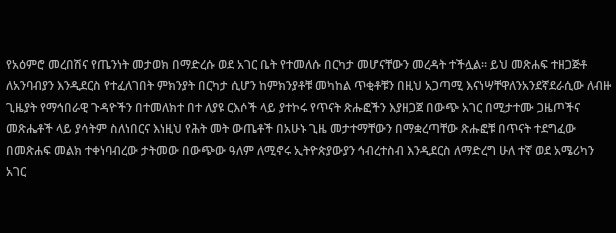የአዕምሮ መረበሽና የጤንነት መታወክ በማድረሱ ወደ አገር ቤት የተመለሱ በርካታ መሆናቸውን መረዳት ተችሏል። ይህ መጽሐፍ ተዘጋጅቶ ለአንባብያን እንዲደርስ የተፈለገበት ምክንያት በርካታ ሲሆን ከምክንያቶቹ መካከል ጥቂቶቹን በዚህ አጋጣሚ እናነሣቸዋለንአንደኛደራሲው ለብዙ ጊዜያት የማኅበራዊ ጉዳዮችን በተመለክተ በተ ለያዩ ርእሶች ላይ ያተኮሩ የጥናት ጽሑፎችን እያዘጋጀ በውጭ አገር በሚታተሙ ጋዜጦችና መጽሔቶች ላይ ያሳትም ስለነበርና እነዚህ የሕት መት ውጤቶች በአሁኑ ጊዜ መታተማቸውን በማቋረጣቸው ጽሑፎቹ በጥናት ተደግፈው በመጽሐፍ መልክ ተቀነባብረው ታትመው በውጭው ዓለም ለሚኖሩ ኢትዮጵያውያን ኅብረተስብ እንዲደርስ ለማድረግ ሁለ ተኛ ወደ አሜሪካን አገር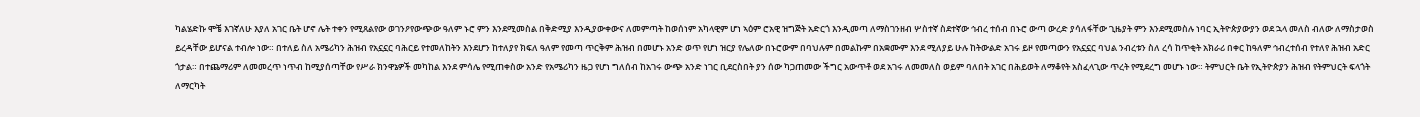ካልሄድኩ ሞቼ እገኛለሁ እያለ አገር ቤት ሆኖ ሌት ተቀን የሚጸልየው ወገንዖየውጭው ዓለም ኑሮ ምን እንደሚመስል በቅድሚያ እንዲያውቀውና ለመምጣት ከወሰነም አካላዊም ሆነ ኣዕም ሮአዊ ዝግጅት አድርጎ እንዲመጣ ለማስገንዘብ ሦስተኛ ስደተኛው ኅብረ ተሰብ በኑሮ ውጣ ውረድ ያሳለፋቸው ጊዜያት ምን እንደሚመስሉ ነባር ኢትዮጵያውያን ወደ ኋላ መለስ ብለው ለማስታወስ ይረዳቸው ይሆናል ተብሎ ነው። በተለይ ስለ አሜሪካን ሕዝብ የአኗኗር ባሕርይ የተመለከትን እንደሆን ከተለያየ ክፍለ ዓለም የመጣ ጥርቅም ሕዝብ በመሆኑ አንድ ወጥ የሆነ ዝርያ የሌለው በኑሮውም በባህሉም በመልኩም በአቋሙም እንደ ሚለያይ ሁሉ ከትውልድ አገሩ ይዞ የመጣውን የአኗኗር ባህል ንብረቱን ስለ ረሳ ከጥቂት አክራሪ በቀር ከዓለም ኅብረተሰብ የተለየ ሕዝብ አድር ጎታል። በተጨማሪም ለመመረጥ ነጥብ ከሚያሰጣቸው የሥራ ክንዋኔዎች መካከል እንደ ምሳሌ የሚጠቀስው አንድ የአሜሪካን ዜጋ የሆነ ግለሰብ ከአገሩ ውጭ አንድ ነገር ቢደርስበት ያን ሰው ካጋጠመው ችግር አውጥቶ ወደ አገሩ ለመመለስ ወይም ባለበት አገር በሕይወት ለማቆየት አስፈላጊው ጥረት የሚደረግ መሆኑ ነው። ትምህርት ቤት የኢትዮጵያን ሕዝብ የትምህርት ፍላጎት ለማርካት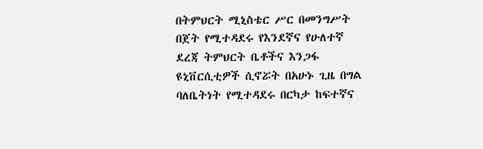በትምህርት ሚኒስቴር ሥር በመንግሥት በጀት የሚተዳደሩ የእንደኛና የሁለተኛ ደረጃ ትምህርት ቤቶችና እንጋፋ ዩኒቨርሲቲዎች ሲኖሯት በአሁኑ ጊዜ በግል ባለቤትነት የሚተዳደሩ በርካታ ከፍተኛና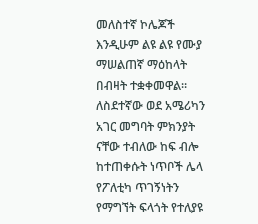መለስተኛ ኮሌጆች እንዲሁም ልዩ ልዩ የሙያ ማሠልጠኛ ማዕከላት በብዛት ተቋቀመዋል። ለስደተኛው ወደ አሜሪካን አገር መግባት ምክንያት ናቸው ተብለው ከፍ ብሎ ከተጠቀሱት ነጥቦች ሌላ የፖለቲካ ጥገኝነትን የማግኘት ፍላጎት የተለያዩ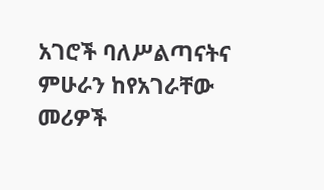አገሮች ባለሥልጣናትና ምሁራን ከየአገራቸው መሪዎች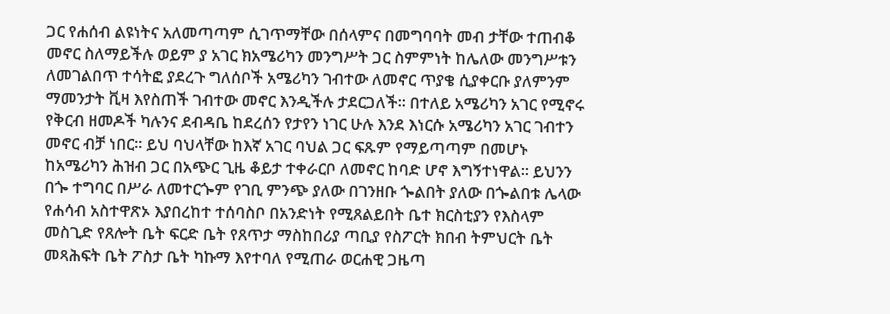ጋር የሐሰብ ልዩነትና አለመጣጣም ሲገጥማቸው በሰላምና በመግባባት መብ ታቸው ተጠብቆ መኖር ስለማይችሉ ወይም ያ አገር ክአሜሪካን መንግሥት ጋር ስምምነት ከሌለው መንግሥቱን ለመገልበጥ ተሳትፎ ያደረጉ ግለሰቦች አሜሪካን ገብተው ለመኖር ጥያቄ ሲያቀርቡ ያለምንም ማመንታት ቪዛ እየስጠች ገብተው መኖር እንዲችሉ ታደርጋለች። በተለይ አሜሪካን አገር የሚኖሩ የቅርብ ዘመዶች ካሉንና ደብዳቤ ከደረሰን የታየን ነገር ሁሉ እንደ እነርሱ አሜሪካን አገር ገብተን መኖር ብቻ ነበር። ይህ ባህላቸው ከእኛ አገር ባህል ጋር ፍጹም የማይጣጣም በመሆኑ ከአሜሪካን ሕዝብ ጋር በአጭር ጊዜ ቆይታ ተቀራርቦ ለመኖር ከባድ ሆኖ እግኝተነዋል። ይህንን በጐ ተግባር በሥራ ለመተርጐም የገቢ ምንጭ ያለው በገንዘቡ ጐልበት ያለው በጐልበቱ ሌላው የሐሳብ አስተዋጽኦ እያበረከተ ተሰባስቦ በአንድነት የሚጸልይበት ቤተ ክርስቲያን የእስላም መስጊድ የጸሎት ቤት ፍርድ ቤት የጸጥታ ማስከበሪያ ጣቢያ የስፖርት ክበብ ትምህርት ቤት መጻሕፍት ቤት ፖስታ ቤት ካኩማ እየተባለ የሚጠራ ወርሐዊ ጋዜጣ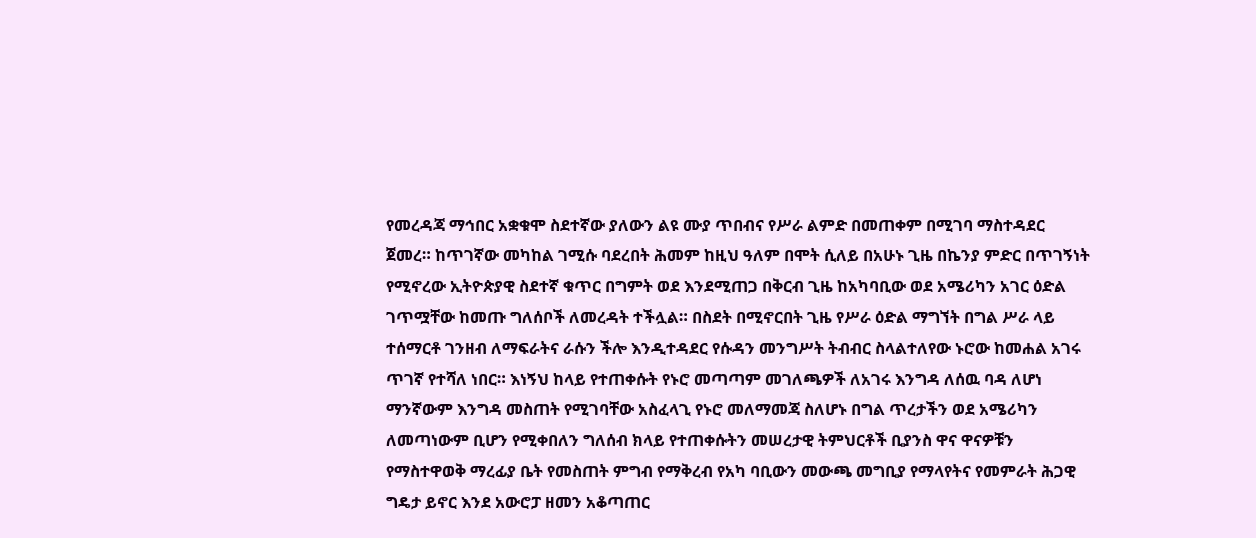የመረዳጃ ማኅበር አቋቁሞ ስደተኛው ያለውን ልዩ ሙያ ጥበብና የሥራ ልምድ በመጠቀም በሚገባ ማስተዳደር ጀመረ። ከጥገኛው መካከል ገሚሱ ባደረበት ሕመም ከዚህ ዓለም በሞት ሲለይ በአሁኑ ጊዜ በኬንያ ምድር በጥገኝነት የሚኖረው ኢትዮጵያዊ ስደተኛ ቁጥር በግምት ወደ እንደሚጠጋ በቅርብ ጊዜ ከአካባቢው ወደ አሜሪካን አገር ዕድል ገጥሟቸው ከመጡ ግለሰቦች ለመረዳት ተችሏል። በስደት በሚኖርበት ጊዜ የሥራ ዕድል ማግኘት በግል ሥራ ላይ ተሰማርቶ ገንዘብ ለማፍራትና ራሱን ችሎ እንዲተዳደር የሱዳን መንግሥት ትብብር ስላልተለየው ኑሮው ከመሐል አገሩ ጥገኛ የተሻለ ነበር። እነኝህ ከላይ የተጠቀሱት የኑሮ መጣጣም መገለጫዎች ለአገሩ እንግዳ ለሰዉ ባዳ ለሆነ ማንኛውም እንግዳ መስጠት የሚገባቸው አስፈላጊ የኑሮ መለማመጃ ስለሆኑ በግል ጥረታችን ወደ አሜሪካን ለመጣነውም ቢሆን የሚቀበለን ግለሰብ ክላይ የተጠቀሱትን መሠረታዊ ትምህርቶች ቢያንስ ዋና ዋናዎቹን የማስተዋወቅ ማረፊያ ቤት የመስጠት ምግብ የማቅረብ የአካ ባቢውን መውጫ መግቢያ የማላየትና የመምራት ሕጋዊ ግዴታ ይኖር እንደ አውሮፓ ዘመን አቆጣጠር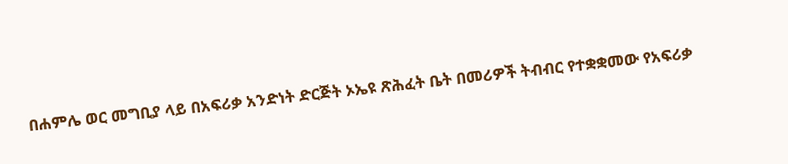በሐምሌ ወር መግቢያ ላይ በአፍሪቃ አንድነት ድርጅት ኦኤዩ ጽሕፈት ቤት በመሪዎች ትብብር የተቋቋመው የአፍሪቃ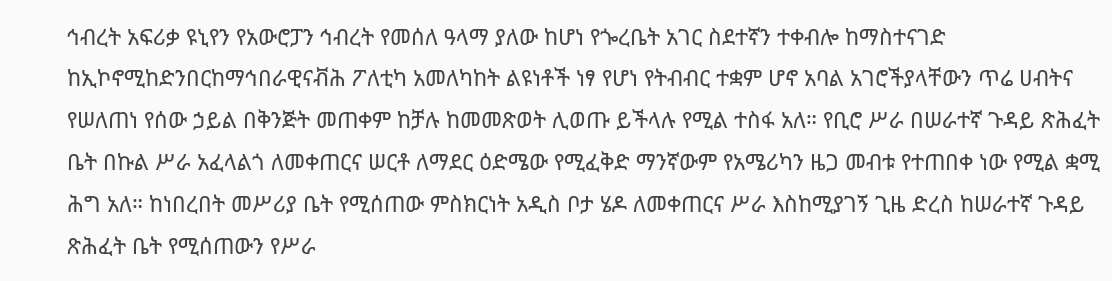ኅብረት አፍሪቃ ዩኒየን የአውሮፓን ኅብረት የመሰለ ዓላማ ያለው ከሆነ የጐረቤት አገር ስደተኛን ተቀብሎ ከማስተናገድ ከኢኮኖሚከድንበርከማኅበራዊናቭሕ ፖለቲካ አመለካከት ልዩነቶች ነፃ የሆነ የትብብር ተቋም ሆኖ አባል አገሮችያላቸውን ጥሬ ሀብትና የሠለጠነ የሰው ኃይል በቅንጅት መጠቀም ከቻሉ ከመመጽወት ሊወጡ ይችላሉ የሚል ተስፋ አለ። የቢሮ ሥራ በሠራተኛ ጉዳይ ጽሕፈት ቤት በኩል ሥራ አፈላልጎ ለመቀጠርና ሠርቶ ለማደር ዕድሜው የሚፈቅድ ማንኛውም የአሜሪካን ዜጋ መብቱ የተጠበቀ ነው የሚል ቋሚ ሕግ አለ። ከነበረበት መሥሪያ ቤት የሚሰጠው ምስክርነት አዲስ ቦታ ሄዶ ለመቀጠርና ሥራ እስከሚያገኝ ጊዜ ድረስ ከሠራተኛ ጉዳይ ጽሕፈት ቤት የሚሰጠውን የሥራ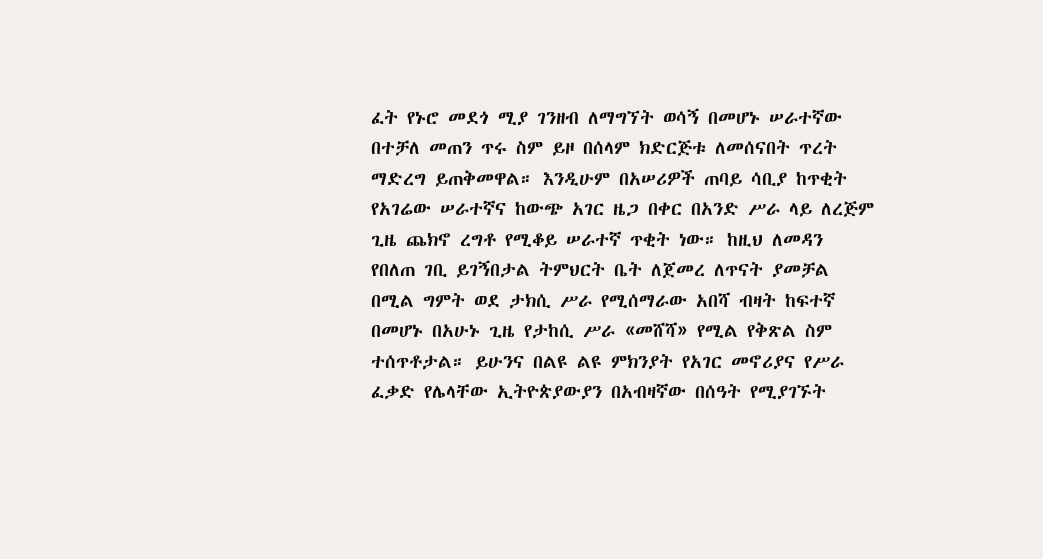ፈት የኑሮ መደጎ ሚያ ገንዘብ ለማግኘት ወሳኝ በመሆኑ ሠራተኛው በተቻለ መጠን ጥሩ ስም ይዞ በሰላም ክድርጅቱ ለመሰናበት ጥረት ማድረግ ይጠቅመዋል። እንዲሁም በአሠሪዎች ጠባይ ሳቢያ ከጥቂት የአገሬው ሠራተኛና ከውጭ አገር ዜጋ በቀር በአንድ ሥራ ላይ ለረጅም ጊዜ ጨክኖ ረግቶ የሚቆይ ሠራተኛ ጥቂት ነው። ከዚህ ለመዳን የበለጠ ገቢ ይገኝበታል ትምህርት ቤት ለጀመረ ለጥናት ያመቻል በሚል ግምት ወደ ታክሲ ሥራ የሚሰማራው አበሻ ብዛት ከፍተኛ በመሆኑ በአሁኑ ጊዜ የታከሲ ሥራ «መሸሻ» የሚል የቅጽል ስም ተሰጥቶታል። ይሁንና በልዩ ልዩ ምክንያት የአገር መኖሪያና የሥራ ፈቃድ የሌላቸው ኢትዮጵያውያን በአብዛኛው በሰዓት የሚያገኙት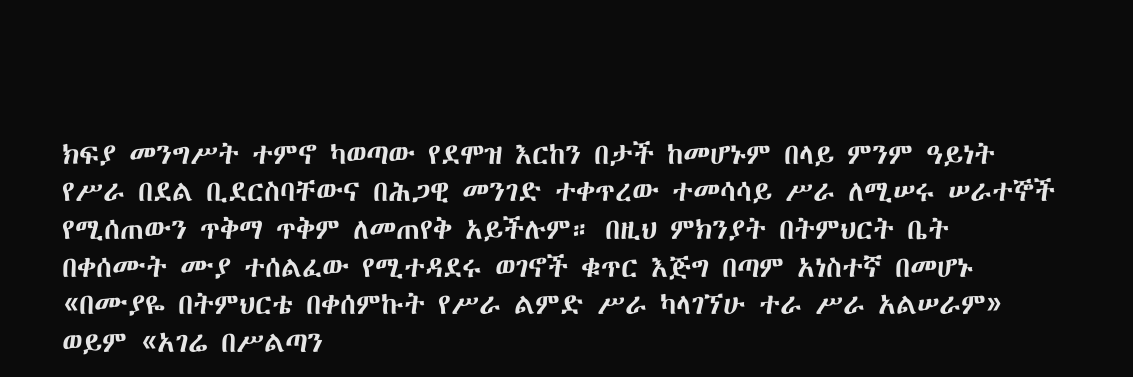ክፍያ መንግሥት ተምኖ ካወጣው የደሞዝ እርከን በታች ከመሆኑም በላይ ምንም ዓይነት የሥራ በደል ቢደርስባቸውና በሕጋዊ መንገድ ተቀጥረው ተመሳሳይ ሥራ ለሚሠሩ ሠራተኞች የሚሰጠውን ጥቅማ ጥቅም ለመጠየቅ አይችሉም። በዚህ ምክንያት በትምህርት ቤት በቀሰሙት ሙያ ተሰልፈው የሚተዳደሩ ወገኖች ቁጥር እጅግ በጣም አነስተኛ በመሆኑ «በሙያዬ በትምህርቴ በቀሰምኩት የሥራ ልምድ ሥራ ካላገኘሁ ተራ ሥራ አልሠራም» ወይም «አገሬ በሥልጣን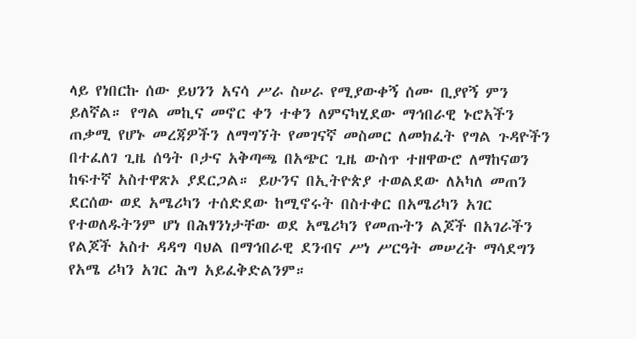ላይ የነበርኩ ሰው ይህንን አናሳ ሥራ ስሠራ የሚያውቀኝ ሰሙ ቢያየኝ ምን ይለኛል። የግል መኪና መኖር ቀን ተቀን ለምናካሂደው ማኅበራዊ ኑሮአችን ጠቃሚ የሆኑ መረጃዎችን ለማግኘት የመገናኛ መስመር ለመክፈት የግል ጉዳዮችን በተፈለገ ጊዜ ሰዓት ቦታና አቅጣጫ በአጭር ጊዜ ውስጥ ተዘዋውሮ ለማከናወን ከፍተኛ አስተዋጽኦ ያደርጋል። ይሁንና በኢትዮጵያ ተወልደው ለአካለ መጠን ደርሰው ወደ አሜሪካን ተሰድደው ከሚኖሩት በስተቀር በአሜሪካን አገር የተወለዱትንም ሆነ በሕፃንነታቸው ወደ አሜሪካን የመጡትን ልጆች በአገራችን የልጆች አስተ ዳዳግ ባህል በማኅበራዊ ደንብና ሥነ ሥርዓት መሠረት ማሳደግን የአሜ ሪካን አገር ሕግ አይፈቅድልንም።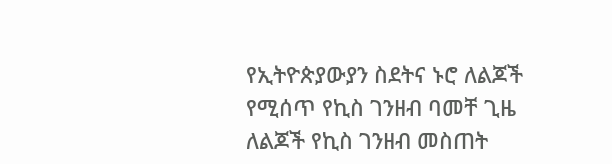የኢትዮጵያውያን ስደትና ኑሮ ለልጆች የሚሰጥ የኪስ ገንዘብ ባመቸ ጊዜ ለልጆች የኪስ ገንዘብ መስጠት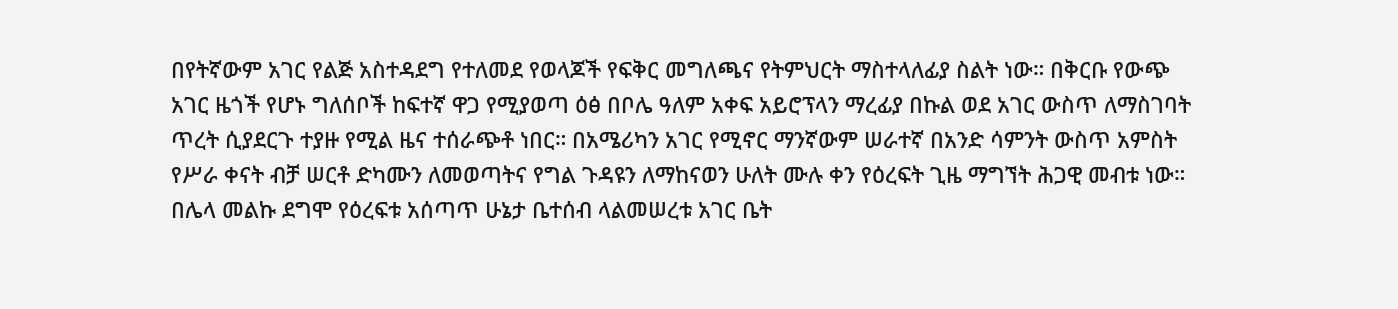በየትኛውም አገር የልጅ አስተዳደግ የተለመደ የወላጆች የፍቅር መግለጫና የትምህርት ማስተላለፊያ ስልት ነው። በቅርቡ የውጭ አገር ዜጎች የሆኑ ግለሰቦች ከፍተኛ ዋጋ የሚያወጣ ዕፅ በቦሌ ዓለም አቀፍ አይሮፕላን ማረፊያ በኩል ወደ አገር ውስጥ ለማስገባት ጥረት ሲያደርጉ ተያዙ የሚል ዜና ተሰራጭቶ ነበር። በአሜሪካን አገር የሚኖር ማንኛውም ሠራተኛ በአንድ ሳምንት ውስጥ አምስት የሥራ ቀናት ብቻ ሠርቶ ድካሙን ለመወጣትና የግል ጉዳዩን ለማከናወን ሁለት ሙሉ ቀን የዕረፍት ጊዜ ማግኘት ሕጋዊ መብቱ ነው። በሌላ መልኩ ደግሞ የዕረፍቱ አሰጣጥ ሁኔታ ቤተሰብ ላልመሠረቱ አገር ቤት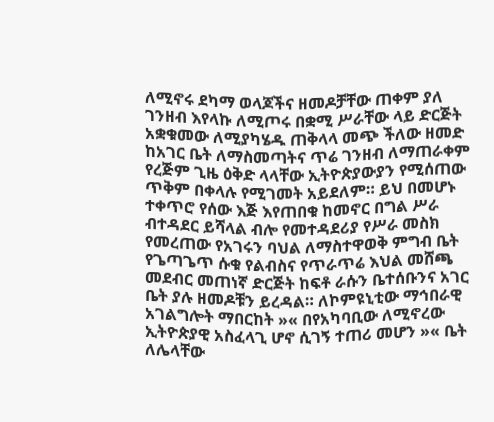ለሚኖሩ ደካማ ወላጆችና ዘመዶቻቸው ጠቀም ያለ ገንዘብ እየላኩ ለሚጦሩ በቋሚ ሥራቸው ላይ ድርጅት አቋቁመው ለሚያካሄዱ ጠቅላላ መጭ ችለው ዘመድ ከአገር ቤት ለማስመጣትና ጥሬ ገንዘብ ለማጠራቀም የረጅም ጊዜ ዕቅድ ላላቸው ኢትዮጵያውያን የሚሰጠው ጥቅም በቀላሉ የሚገመት አይደለም። ይህ በመሆኑ ተቀጥሮ የሰው እጅ እየጠበቁ ከመኖር በግል ሥራ ብተዳደር ይሻላል ብሎ የመተዳደሪያ የሥራ መስክ የመረጠው የአገሩን ባህል ለማስተዋወቅ ምግብ ቤት የጌጣጌጥ ሱቁ የልብስና የጥራጥሬ እህል መሸጫ መደብር መጠነኛ ድርጅት ከፍቶ ራሱን ቤተሰቡንና አገር ቤት ያሉ ዘመዶቹን ይረዳል። ለኮምዩኒቲው ማኅበራዊ አገልግሎት ማበርከት »« በየአካባቢው ለሚኖረው ኢትዮጵያዊ አስፈላጊ ሆኖ ሲገኝ ተጠሪ መሆን »« ቤት ለሌላቸው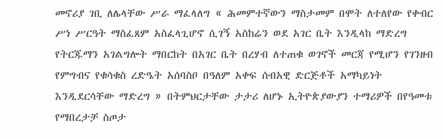መኖሪያ ገቢ ለሌላቸው ሥራ ማፈላለግ « ሕመምተኛውን ማስታመም በሞት ለተለየው የቀብር ሥነ ሥርዓት ማስፈጸም አስፈላጊሆኖ ሲገኝ አስከሬን ወደ አገር ቤት እንዲላከ ማድረግ የትርጁማን አገልግሎት ማበርከት በአገር ቤት በረሃብ ለተጠቁ ወገኖች መርጃ የሚሆን የገንዘብ የምግብና የቁሳቁስ ረድዔት አሰባስቦ በዓለም አቀፍ ሰብአዊ ድርጅቶች አማካይነት እንዲደርሳቸው ማድረግ » በትምህርታቸው ታታሪ ለሆኑ ኢትዮጵያውያን ተማሪዎች በየዓመቱ የማበረታቻ ስጦታ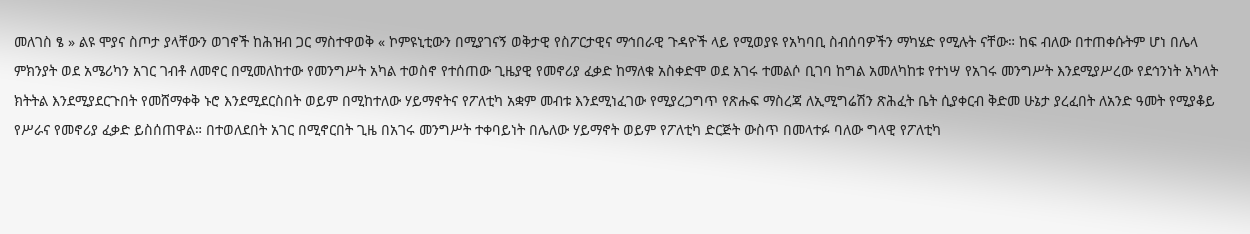መለገስ ፄ » ልዩ ሞያና ስጦታ ያላቸውን ወገኖች ከሕዝብ ጋር ማስተዋወቅ « ኮምዩኒቲውን በሚያገናኝ ወቅታዊ የስፖርታዊና ማኅበራዊ ጉዳዮች ላይ የሚወያዩ የአካባቢ ስብሰባዎችን ማካሄድ የሚሉት ናቸው። ከፍ ብለው በተጠቀሱትም ሆነ በሌላ ምክንያት ወደ አሜሪካን አገር ገብቶ ለመኖር በሚመለከተው የመንግሥት አካል ተወስኖ የተሰጠው ጊዜያዊ የመኖሪያ ፈቃድ ከማለቁ አስቀድሞ ወደ አገሩ ተመልሶ ቢገባ ከግል አመለካከቱ የተነሣ የአገሩ መንግሥት እንደሚያሥረው የደኅንነት አካላት ክትትል እንደሚያደርጉበት የመሸማቀቅ ኑሮ እንደሚደርስበት ወይም በሚከተለው ሃይማኖትና የፖለቲካ አቋም መብቱ እንደሚነፈገው የሚያረጋግጥ የጽሑፍ ማስረጃ ለኢሚግሬሽን ጽሕፈት ቤት ሲያቀርብ ቅድመ ሁኔታ ያረፈበት ለአንድ ዓመት የሚያቆይ የሥራና የመኖሪያ ፈቃድ ይስሰጠዋል። በተወለደበት አገር በሚኖርበት ጊዜ በአገሩ መንግሥት ተቀባይነት በሌለው ሃይማኖት ወይም የፖለቲካ ድርጅት ውስጥ በመላተፉ ባለው ግላዊ የፖለቲካ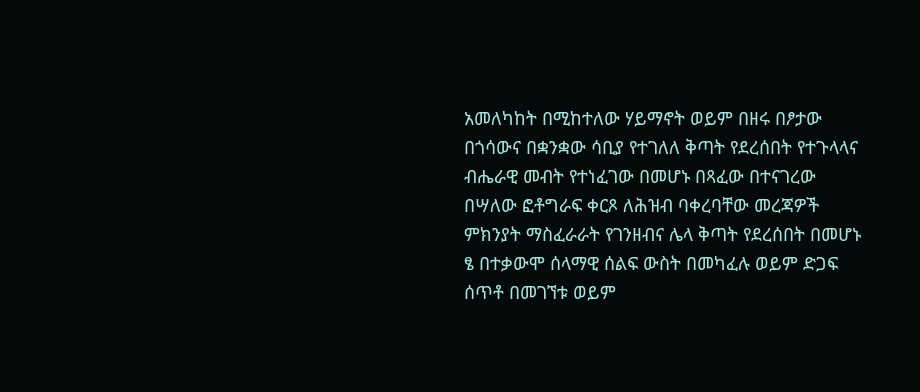አመለካከት በሚከተለው ሃይማኖት ወይም በዘሩ በፆታው በጎሳውና በቋንቋው ሳቢያ የተገለለ ቅጣት የደረሰበት የተጉላላና ብሔራዊ መብት የተነፈገው በመሆኑ በጻፈው በተናገረው በሣለው ፎቶግራፍ ቀርጾ ለሕዝብ ባቀረባቸው መረጃዎች ምክንያት ማስፈራራት የገንዘብና ሌላ ቅጣት የደረሰበት በመሆኑ ፄ በተቃውሞ ሰላማዊ ሰልፍ ውስት በመካፈሉ ወይም ድጋፍ ሰጥቶ በመገኘቱ ወይም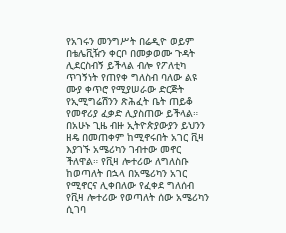የአገሩን መንግሥት በሬዲዮ ወይም በቴሌቪዥን ቀርቦ በመቃወሙ ጉዳት ሊደርስብኝ ይችላል ብሎ የፖለቲካ ጥገኝነት የጠየቀ ግለስብ ባለው ልዩ ሙያ ቀጥሮ የሚያሠራው ድርጅት የኢሚግሬሽንን ጽሕፈት ቤት ጠይቆ የመኖሪያ ፈቃድ ሊያስጠው ይችላል። በአሁኑ ጊዜ ብዙ ኢትዮጵያውያን ይህንን ዘዴ በመጠቀም ከሚኖሩበት አገር ቪዛ እያገኙ አሜሪካን ገብተው መኖር ችለዋል። የቪዛ ሎተሪው ለግለስቡ ከወጣለት በኋላ በአሜሪካን አገር የሚኖርና ሊቀበለው የፈቀደ ግለሰብ የቪዛ ሎተሪው የወጣለት ሰው አሜሪካን ሲገባ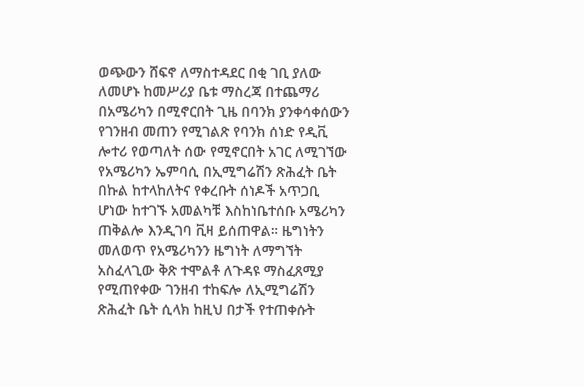ወጭውን ሸፍኖ ለማስተዳደር በቂ ገቢ ያለው ለመሆኑ ከመሥሪያ ቤቱ ማስረጃ በተጨማሪ በአሜሪካን በሚኖርበት ጊዜ በባንክ ያንቀሳቀሰውን የገንዘብ መጠን የሚገልጽ የባንክ ሰነድ የዲቪ ሎተሪ የወጣለት ሰው የሚኖርበት አገር ለሚገኘው የአሜሪካን ኤምባሲ በኢሚግሬሽን ጽሕፈት ቤት በኩል ከተላከለትና የቀረቡት ሰነዶች አጥጋቢ ሆነው ከተገኙ አመልካቹ እስከነቤተሰቡ አሜሪካን ጠቅልሎ እንዲገባ ቪዛ ይሰጠዋል። ዜግነትን መለወጥ የአሜሪካንን ዜግነት ለማግኘት አስፈላጊው ቅጽ ተሞልቶ ለጉዳዩ ማስፈጸሚያ የሚጠየቀው ገንዘብ ተከፍሎ ለኢሚግሬሽን ጽሕፈት ቤት ሲላክ ከዚህ በታች የተጠቀሱት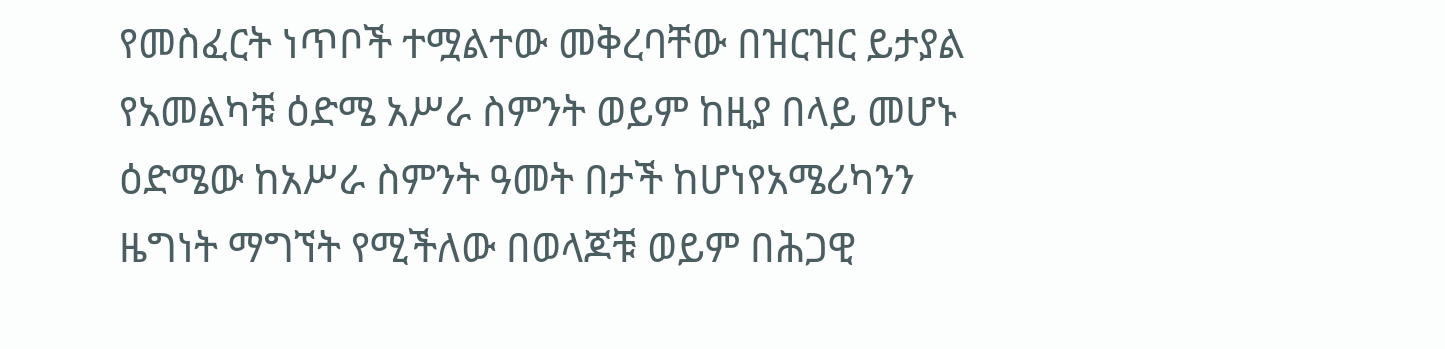የመስፈርት ነጥቦች ተሟልተው መቅረባቸው በዝርዝር ይታያል የአመልካቹ ዕድሜ አሥራ ስምንት ወይም ከዚያ በላይ መሆኑ ዕድሜው ከአሥራ ስምንት ዓመት በታች ከሆነየአሜሪካንን ዜግነት ማግኘት የሚችለው በወላጆቹ ወይም በሕጋዊ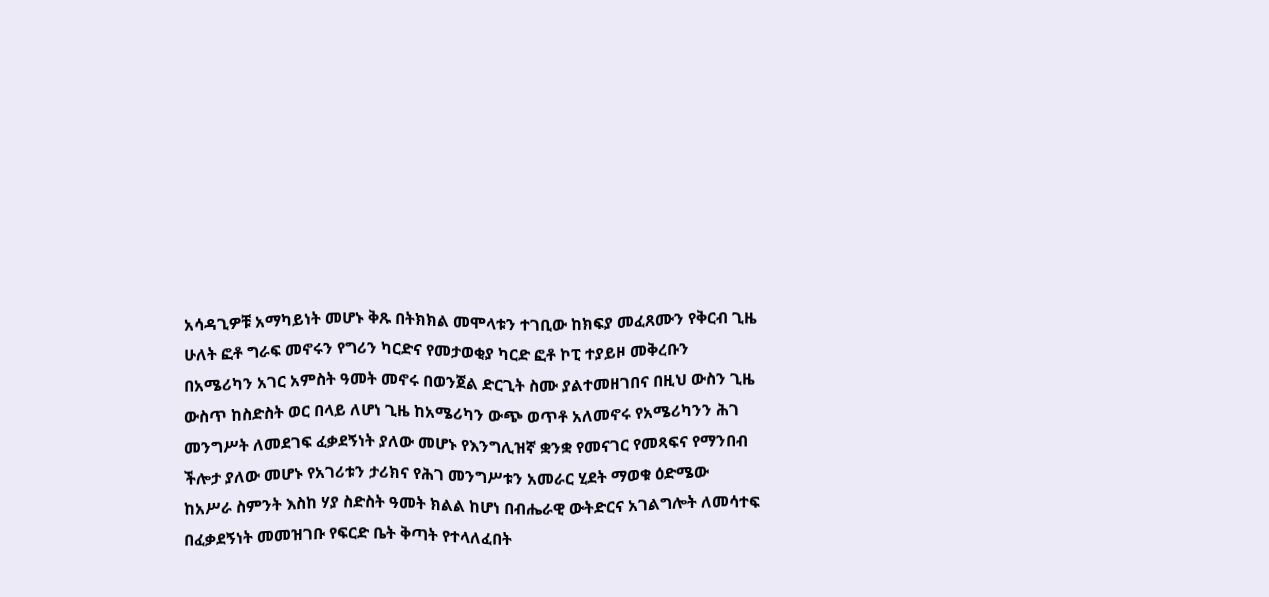አሳዳጊዎቹ አማካይነት መሆኑ ቅጹ በትክክል መሞላቱን ተገቢው ከክፍያ መፈጸሙን የቅርብ ጊዜ ሁለት ፎቶ ግራፍ መኖሩን የግሪን ካርድና የመታወቂያ ካርድ ፎቶ ኮፒ ተያይዞ መቅረቡን በአሜሪካን አገር አምስት ዓመት መኖሩ በወንጀል ድርጊት ስሙ ያልተመዘገበና በዚህ ውስን ጊዜ ውስጥ ከስድስት ወር በላይ ለሆነ ጊዜ ከአሜሪካን ውጭ ወጥቶ አለመኖሩ የአሜሪካንን ሕገ መንግሥት ለመደገፍ ፈቃደኝነት ያለው መሆኑ የእንግሊዝኛ ቋንቋ የመናገር የመጻፍና የማንበብ ችሎታ ያለው መሆኑ የአገሪቱን ታሪክና የሕገ መንግሥቱን አመራር ሂደት ማወቁ ዕድሜው ከአሥራ ስምንት እስከ ሃያ ስድስት ዓመት ክልል ከሆነ በብሔራዊ ውትድርና አገልግሎት ለመሳተፍ በፈቃደኝነት መመዝገቡ የፍርድ ቤት ቅጣት የተላለፈበት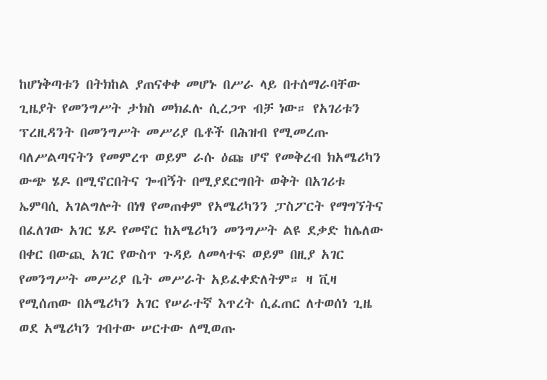ከሆነቅጣቱን በትክከል ያጠናቀቀ መሆኑ በሥራ ላይ በተሰማራባቸው ጊዜያት የመንግሥት ታክስ መክፈሉ ሲረጋጥ ብቻ ነው። የአገሪቱን ፕረዚዳንት በመንግሥት መሥሪያ ቤቶች በሕዝብ የሚመረጡ ባለሥልጣናትን የመምረጥ ወይም ራሱ ዕጩ ሆኖ የመቅረብ ክአሜሪካን ውጭ ሄዶ በሚኖርበትና ጐብኝት በሚያደርግበት ወቅት በአገሪቱ ኤምባሲ አገልግሎት በነፃ የመጠቀም የአሜሪካንን ፓስፖርት የማግኘትና በፈለገው አገር ሄዶ የመኖር ከአሜሪካን መንግሥት ልዩ ደቃድ ከሌለው በቀር በውጪ አገር የውስጥ ጉዳይ ለመላተፍ ወይም በዚያ አገር የመንግሥት መሥሪያ ቤት መሥራት አይፈቀድለትም። ዛ ቪዛ የሚሰጠው በአሜሪካን አገር የሠራተኛ እጥረት ሲፈጠር ለተወሰነ ጊዜ ወደ አሜሪካን ገብተው ሠርተው ለሚወጡ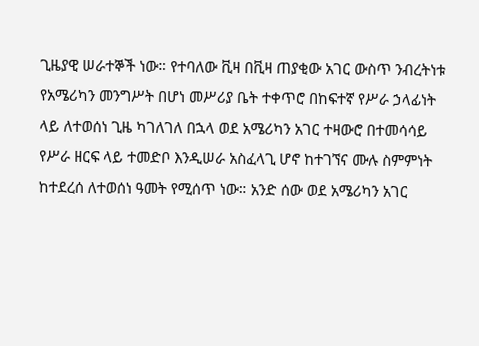ጊዜያዊ ሠራተኞች ነው። የተባለው ቪዛ በቪዛ ጠያቂው አገር ውስጥ ንብረትነቱ የአሜሪካን መንግሥት በሆነ መሥሪያ ቤት ተቀጥሮ በከፍተኛ የሥራ ኃላፊነት ላይ ለተወሰነ ጊዜ ካገለገለ በኋላ ወደ አሜሪካን አገር ተዛውሮ በተመሳሳይ የሥራ ዘርፍ ላይ ተመድቦ እንዲሠራ አስፈላጊ ሆኖ ከተገኘና ሙሉ ስምምነት ከተደረሰ ለተወሰነ ዓመት የሚሰጥ ነው። አንድ ሰው ወደ አሜሪካን አገር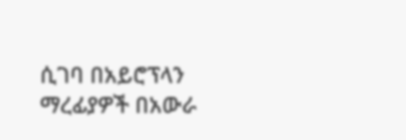ሲገባ በአይሮፕላን ማረፊያዎች በአውራ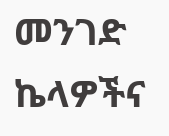መንገድ ኬላዎችና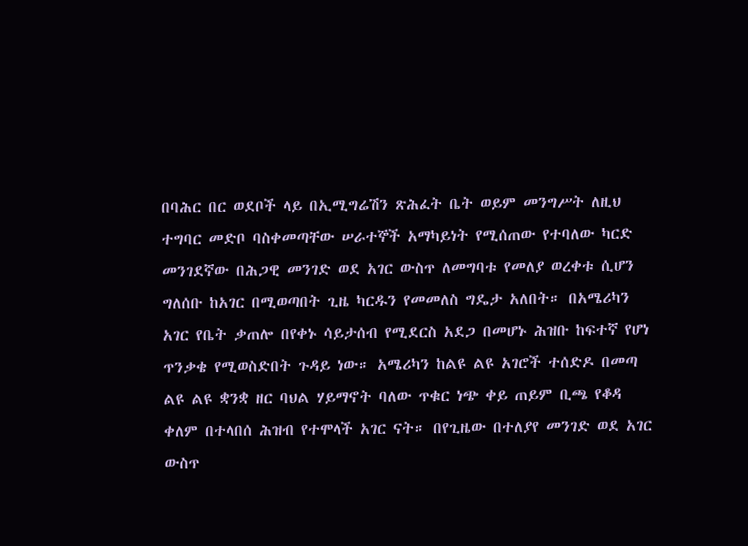በባሕር በር ወደቦች ላይ በኢሚግሬሽን ጽሕፈት ቤት ወይም መንግሥት ለዚህ ተግባር መድቦ ባስቀመጣቸው ሠራተኞች አማካይነት የሚሰጠው የተባለው ካርድ መንገደኛው በሕጋዊ መንገድ ወደ አገር ውስጥ ለመግባቱ የመለያ ወረቀቱ ሲሆን ግለሰቡ ከአገር በሚወጣበት ጊዜ ካርዱን የመመለስ ግዴታ አለበት። በአሜሪካን አገር የቤት ቃጠሎ በየቀኑ ሳይታሰብ የሚደርስ አደጋ በመሆኑ ሕዝቡ ከፍተኛ የሆነ ጥንቃቄ የሚወስድበት ጉዳይ ነው። አሜሪካን ከልዩ ልዩ አገሮች ተሰድዶ በመጣ ልዩ ልዩ ቋንቋ ዘር ባህል ሃይማኖት ባለው ጥቁር ነጭ ቀይ ጠይም ቢጫ የቆዳ ቀለም በተላበሰ ሕዝብ የተሞላች አገር ናት። በየጊዜው በተለያየ መንገድ ወደ አገር ውስጥ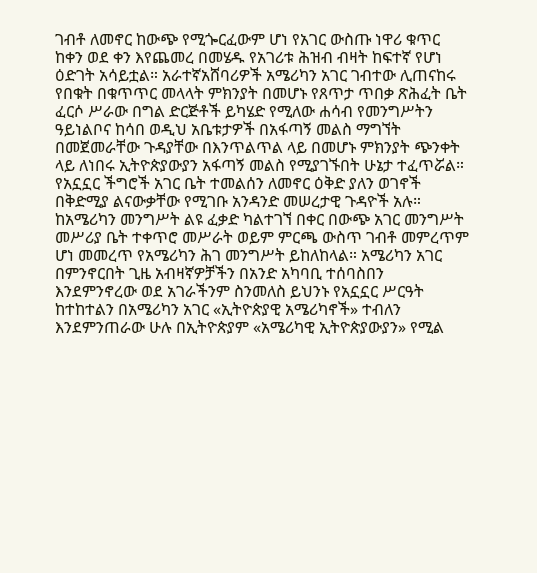ገብቶ ለመኖር ከውጭ የሚጐርፈውም ሆነ የአገር ውስጡ ነዋሪ ቁጥር ከቀን ወደ ቀን እየጨመረ በመሄዱ የአገሪቱ ሕዝብ ብዛት ከፍተኛ የሆነ ዕድገት አሳይቷል። አራተኛአሸባሪዎች አሜሪካን አገር ገብተው ሊጠናከሩ የበቁት በቁጥጥር መላላት ምክንያት በመሆኑ የጸጥታ ጥበቃ ጽሕፈት ቤት ፈርሶ ሥራው በግል ድርጅቶች ይካሄድ የሚለው ሐሳብ የመንግሥትን ዓይነልቦና ከሳበ ወዲህ አቤቱታዎች በአፋጣኝ መልስ ማግኘት በመጀመራቸው ጉዳያቸው በእንጥልጥል ላይ በመሆኑ ምክንያት ጭንቀት ላይ ለነበሩ ኢትዮጵያውያን አፋጣኝ መልስ የሚያገኙበት ሁኔታ ተፈጥሯል። የአኗኗር ችግሮች አገር ቤት ተመልሰን ለመኖር ዕቅድ ያለን ወገኖች በቅድሚያ ልናውቃቸው የሚገቡ አንዳንድ መሠረታዊ ጉዳዮች አሉ። ከአሜሪካን መንግሥት ልዩ ፈቃድ ካልተገኘ በቀር በውጭ አገር መንግሥት መሥሪያ ቤት ተቀጥሮ መሥራት ወይም ምርጫ ውስጥ ገብቶ መምረጥም ሆነ መመረጥ የአሜሪካን ሕገ መንግሥት ይከለከላል። አሜሪካን አገር በምንኖርበት ጊዜ አብዛኛዎቻችን በአንድ አካባቢ ተሰባስበን እንደምንኖረው ወደ አገራችንም ስንመለስ ይህንኑ የአኗኗር ሥርዓት ከተከተልን በአሜሪካን አገር «ኢትዮጵያዊ አሜሪካኖች» ተብለን እንደምንጠራው ሁሉ በኢትዮጵያም «አሜሪካዊ ኢትዮጵያውያን» የሚል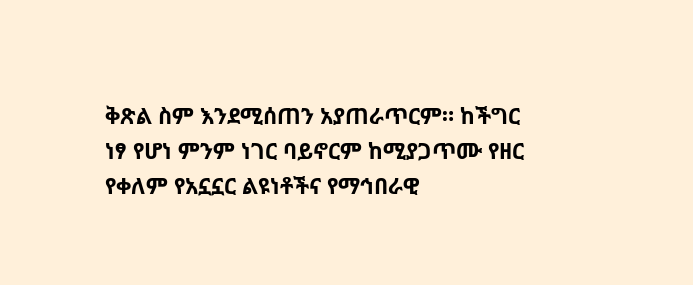ቅጽል ስም እንደሚሰጠን አያጠራጥርም። ከችግር ነፃ የሆነ ምንም ነገር ባይኖርም ከሚያጋጥሙ የዘር የቀለም የአኗኗር ልዩነቶችና የማኅበራዊ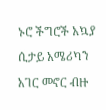ኑሮ ችግሮች አኳያ ሲታይ አሜሪካን አገር መኖር ብዙ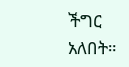ችግር አለበት።